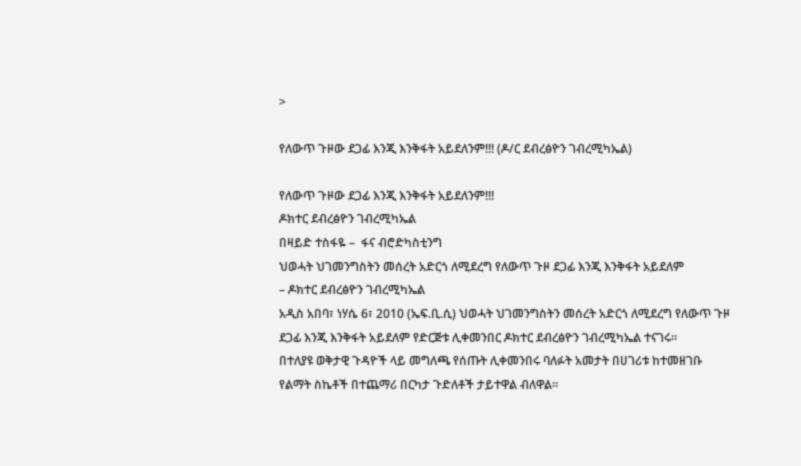>

የለውጥ ጉዞው ደጋፊ እንጂ እንቅፋት አይደለንም!!! (ዶ/ር ደብረፅዮን ገብረሚካኤል)

የለውጥ ጉዞው ደጋፊ እንጂ እንቅፋት አይደለንም!!!
ዶክተር ደብረፅዮን ገብረሚካኤል
በዛይድ ተስፋዬ –  ፋና ብሮድካስቲንግ
ህወሓት ህገመንግስትን መሰረት አድርጎ ለሚደረግ የለውጥ ጉዞ ደጋፊ እንጂ እንቅፋት አይደለም
– ዶክተር ደብረፅዮን ገብረሚካኤል
አዲስ አበባ፣ ነሃሴ 6፣ 2010 (ኤፍ.ቢ.ሲ) ህወሓት ህገመንግስትን መሰረት አድርጎ ለሚደረግ የለውጥ ጉዞ ደጋፊ እንጂ እንቅፋት አይደለም የድርጅቱ ሊቀመንበር ዶክተር ደብረፅዮን ገብረሚካኤል ተናገሩ።
በተለያዩ ወቅታዊ ጉዳዮች ላይ መግለጫ የሰጡት ሊቀመንበሩ ባለፉት አመታት በሀገሪቱ ከተመዘገቡ የልማት ስኬቶች በተጨማሪ በርካታ ጉድለቶች ታይተዋል ብለዋል።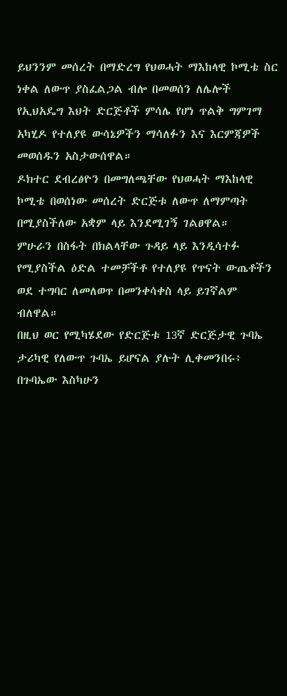ይህንንም መሰረት በማድረግ የህወሓት ማእከላዊ ኮሚቴ ስር ነቀል ለውጥ ያስፈልጋል ብሎ በመወሰን ለሌሎች የኢህአዴግ እህት ድርጅቶች ምሳሌ የሆነ ጥልቅ ግምገማ አካሂዶ የተለያዩ ውሳኔዎችን ማሳለፉን እና እርምጃዎች መወሰዱን አስታውሰዋል።
ዶክተር ደብረፅዮን በመግለጫቸው የህወሓት ማእከላዊ ኮሚቴ በወሰነው መሰረት ድርጅቱ ለውጥ ለማምጣት በሚያስችለው አቋም ላይ እንደሚገኝ ገልፀዋል።
ምሁራን በስፋት በክልላቸው ጉዳይ ላይ እንዲሳተፉ የሚያስችል ዕድል ተመቻችቶ የተለያዩ የጥናት ውጤቶችን ወደ ተግባር ለመለወጥ በመንቀሳቀስ ላይ ይገኛልም ብለዋል።
በዚህ ወር የሚካሄደው የድርጅቱ 13ኛ ድርጅታዊ ጉባኤ ታሪካዊ የለውጥ ጉባኤ ይሆናል ያሉት ሊቀመንበሩ፥ በጉባኤው እስካሁን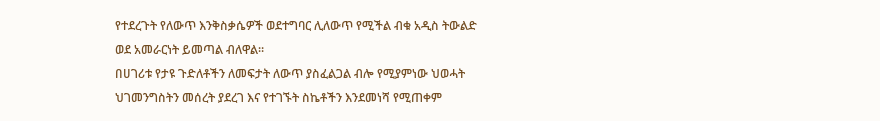የተደረጉት የለውጥ እንቅስቃሴዎች ወደተግባር ሊለውጥ የሚችል ብቁ አዲስ ትውልድ ወደ አመራርነት ይመጣል ብለዋል።
በሀገሪቱ የታዩ ጉድለቶችን ለመፍታት ለውጥ ያስፈልጋል ብሎ የሚያምነው ህወሓት ህገመንግስትን መሰረት ያደረገ እና የተገኙት ስኬቶችን እንደመነሻ የሚጠቀም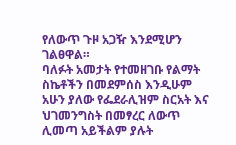የለውጥ ጉዞ አጋዥ እንደሚሆን ገልፀዋል።
ባለፉት አመታት የተመዘገቡ የልማት ስኬቶችን በመደምሰስ እንዲሁም አሁን ያለው የፌደራሊዝም ስርአት እና ህገመንግስት በመፃረር ለውጥ ሊመጣ አይችልም ያሉት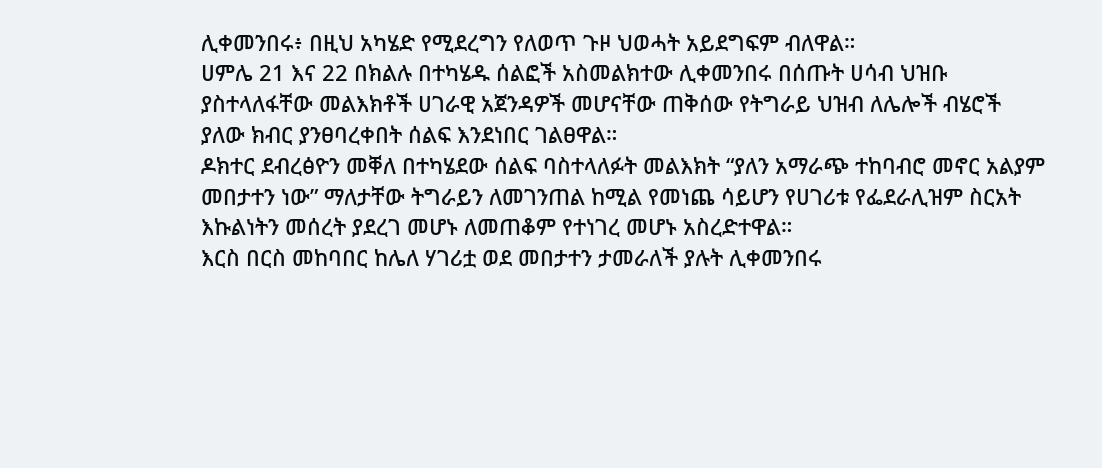ሊቀመንበሩ፥ በዚህ አካሄድ የሚደረግን የለወጥ ጉዞ ህወሓት አይደግፍም ብለዋል።
ሀምሌ 21 እና 22 በክልሉ በተካሄዱ ሰልፎች አስመልክተው ሊቀመንበሩ በሰጡት ሀሳብ ህዝቡ ያስተላለፋቸው መልእክቶች ሀገራዊ አጀንዳዎች መሆናቸው ጠቅሰው የትግራይ ህዝብ ለሌሎች ብሄሮች ያለው ክብር ያንፀባረቀበት ሰልፍ እንደነበር ገልፀዋል።
ዶክተር ደብረፅዮን መቐለ በተካሄደው ሰልፍ ባስተላለፉት መልእክት “ያለን አማራጭ ተከባብሮ መኖር አልያም መበታተን ነው” ማለታቸው ትግራይን ለመገንጠል ከሚል የመነጨ ሳይሆን የሀገሪቱ የፌደራሊዝም ስርአት እኩልነትን መሰረት ያደረገ መሆኑ ለመጠቆም የተነገረ መሆኑ አስረድተዋል።
እርስ በርስ መከባበር ከሌለ ሃገሪቷ ወደ መበታተን ታመራለች ያሉት ሊቀመንበሩ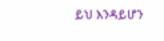ይህ እንዳይሆን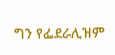ግን የፌደራሊዝም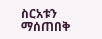ስርአቱን ማሰጠበቅ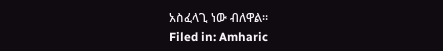አስፈላጊ ነው ብለዋል።
Filed in: Amharic